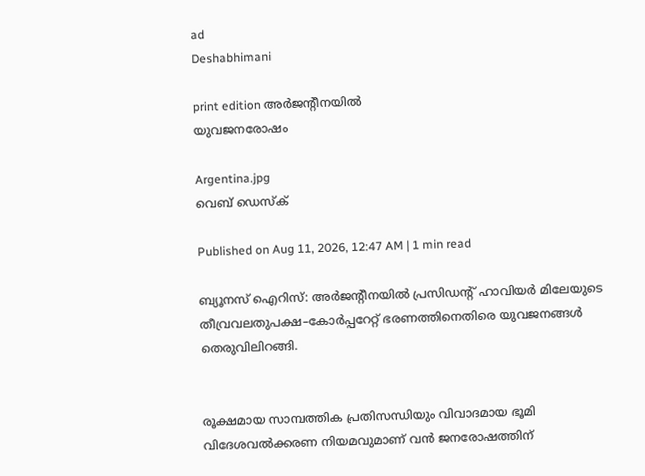ad
Deshabhimani

print edition അർജന്റീനയിൽ
യുവജനരോഷം

Argentina.jpg
വെബ് ഡെസ്ക്

Published on Aug 11, 2026, 12:47 AM | 1 min read

ബ്യൂനസ് ഐറിസ്: അർജന്റീനയിൽ പ്രസിഡന്റ് ഹാവിയർ മിലേയുടെ തീവ്രവലതുപക്ഷ–കോർപ്പറേറ്റ് ഭരണത്തിനെതിരെ യുവജനങ്ങൾ തെരുവിലിറങ്ങി.


രൂക്ഷമായ സാമ്പത്തിക പ്രതിസന്ധിയും വിവാദമായ ഭൂമി വിദേശവൽക്കരണ നിയമവുമാണ് വൻ ജനരോഷത്തിന്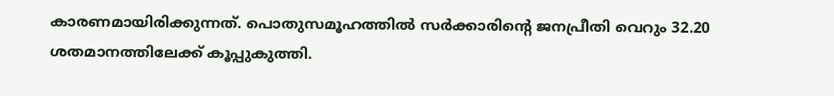കാരണമായിരിക്കുന്നത്. പൊതുസമൂഹത്തിൽ സർക്കാരിന്റെ ജനപ്രീതി വെറും 32.20 ശതമാനത്തിലേക്ക് കൂപ്പുകുത്തി.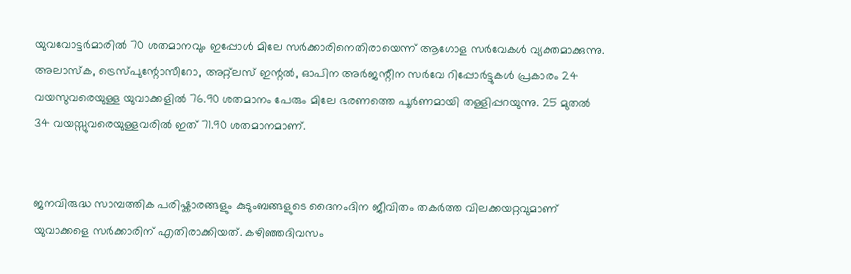യുവവോട്ടർമാരിൽ 70 ശതമാനവും ഇപ്പോൾ മിലേ സർക്കാരിനെതിരായെന്ന് ആഗോള സർവേകൾ വ്യക്തമാക്കുന്നു. അലാസ്‌ക, ട്രെസ്‌പുന്റോസീറോ, അറ്റ്‌ലസ് ഇന്റൽ, ഓപിന അർജന്റീന സർവേ റിപ്പോർട്ടുകൾ പ്രകാരം 24 വയസുവരെയുള്ള യുവാക്കളിൽ 76.90 ശതമാനം പേരും മിലേ ഭരണത്തെ പൂർണമായി തള്ളിപ്പറയുന്നു. 25 മുതൽ 34 വയസ്സുവരെയുള്ളവരിൽ ഇത് 71.90 ശതമാനമാണ്.


ജനവിരുദ്ധ സാമ്പത്തിക പരിഷ്കാരങ്ങളും കുടുംബങ്ങളുടെ ദൈനംദിന ജീവിതം തകർത്ത വിലക്കയറ്റവുമാണ് യുവാക്കളെ സർക്കാരിന് എതിരാക്കിയത്. കഴിഞ്ഞദിവസം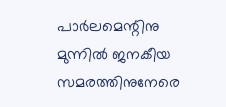പാർലമെന്റിനു മുന്നിൽ ജനകീയ സമരത്തിനുനേരെ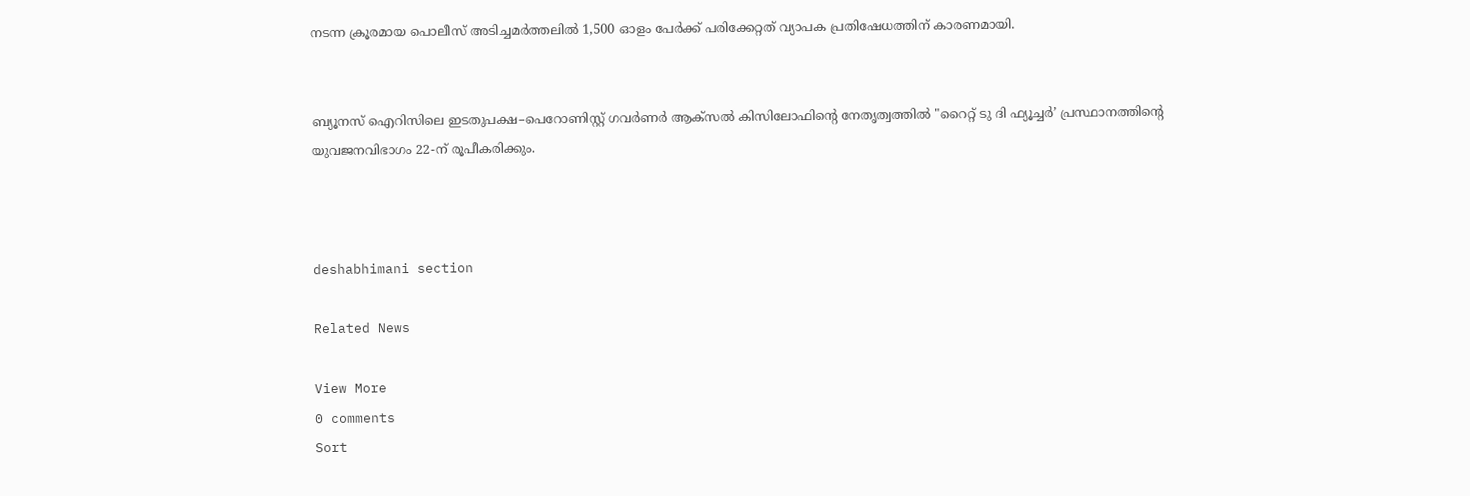നടന്ന ക്രൂരമായ പൊലീസ് അടിച്ചമർത്തലിൽ 1,500 ഓളം പേർക്ക് പരിക്കേറ്റത്‌ വ്യാപക പ്രതിഷേധത്തിന് കാരണമായി.


ബ്യൂനസ് ഐറിസിലെ ഇടതുപക്ഷ–പെറോണിസ്റ്റ്‌ ഗവർണർ ആക്സൽ കിസിലോഫിന്റെ നേതൃത്വത്തിൽ "റൈറ്റ് ടു ദി ഫ്യൂച്ചർ’ പ്രസ്ഥാനത്തിന്റെ യുവജനവിഭാഗം 22-ന് രൂപീകരിക്കും.



deshabhimani section

Related News

View More
0 comments
Sort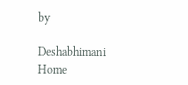by

Deshabhimani
Home